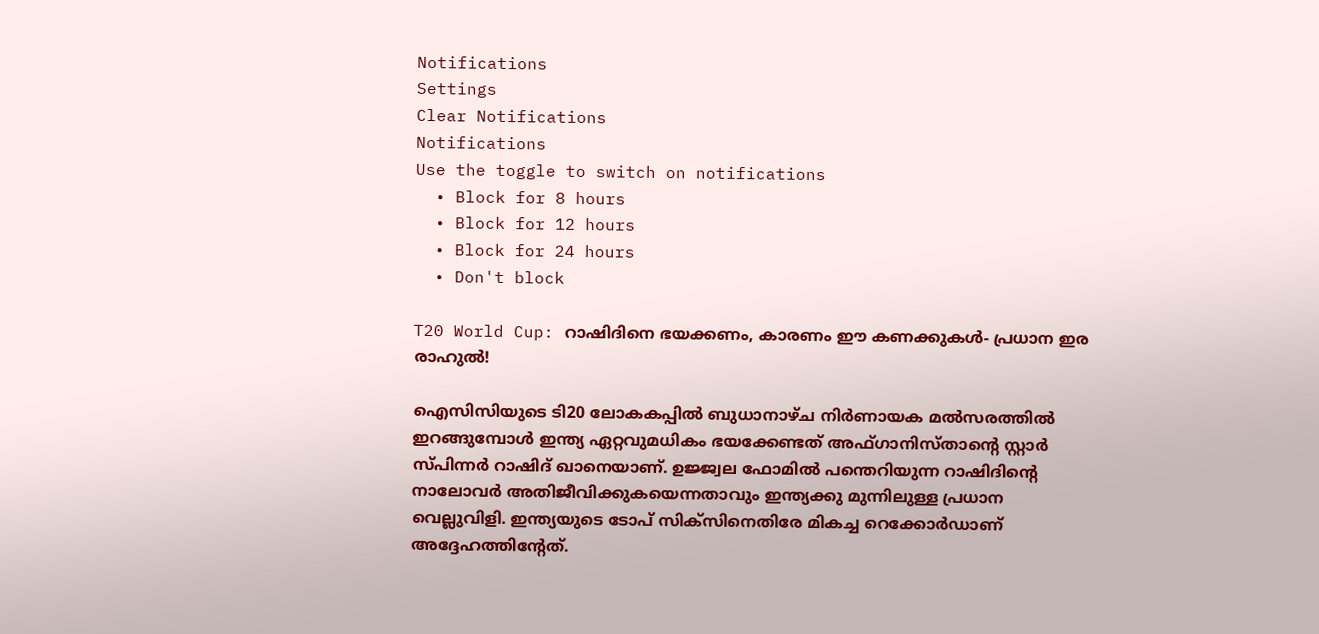Notifications
Settings
Clear Notifications
Notifications
Use the toggle to switch on notifications
  • Block for 8 hours
  • Block for 12 hours
  • Block for 24 hours
  • Don't block

T20 World Cup: റാഷിദിനെ ഭയക്കണം, കാരണം ഈ കണക്കുകള്‍- പ്രധാന ഇര രാഹുല്‍!

ഐസിസിയുടെ ടി20 ലോകകപ്പില്‍ ബുധാനാഴ്ച നിര്‍ണായക മല്‍സരത്തില്‍ ഇറങ്ങുമ്പോള്‍ ഇന്ത്യ ഏറ്റവുമധികം ഭയക്കേണ്ടത് അഫ്ഗാനിസ്താന്റെ സ്റ്റാര്‍ സ്പിന്നര്‍ റാഷിദ് ഖാനെയാണ്. ഉജ്ജ്വല ഫോമില്‍ പന്തെറിയുന്ന റാഷിദിന്റെ നാലോവര്‍ അതിജീവിക്കുകയെന്നതാവും ഇന്ത്യക്കു മുന്നിലുള്ള പ്രധാന വെല്ലുവിളി. ഇന്ത്യയുടെ ടോപ് സിക്‌സിനെതിരേ മികച്ച റെക്കോര്‍ഡാണ് അദ്ദേഹത്തിന്റേത്.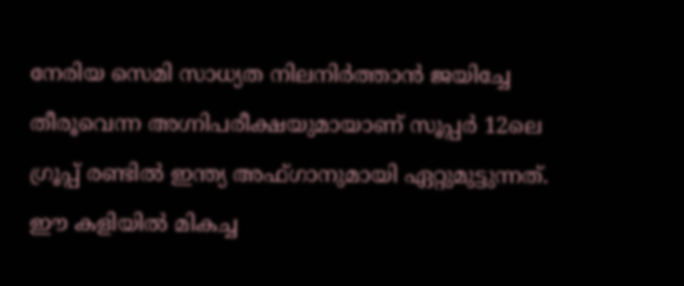നേരിയ സെമി സാധ്യത നിലനിര്‍ത്താന്‍ ജയിച്ചേ തീരൂവെന്ന അഗ്നിപരീക്ഷയുമായാണ് സൂപ്പര്‍ 12ലെ ഗ്രൂപ്പ് രണ്ടില്‍ ഇന്ത്യ അഫ്ഗാനുമായി ഏറ്റുമുട്ടുന്നത്. ഈ കളിയില്‍ മികച്ച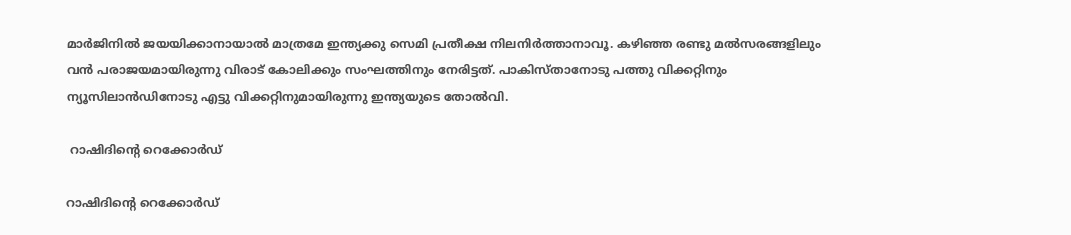മാര്‍ജിനില്‍ ജയയിക്കാനായാല്‍ മാത്രമേ ഇന്ത്യക്കു സെമി പ്രതീക്ഷ നിലനിര്‍ത്താനാവൂ. കഴിഞ്ഞ രണ്ടു മല്‍സരങ്ങളിലും വന്‍ പരാജയമായിരുന്നു വിരാട് കോലിക്കും സംഘത്തിനും നേരിട്ടത്. പാകിസ്താനോടു പത്തു വിക്കറ്റിനും ന്യൂസിലാന്‍ഡിനോടു എട്ടു വിക്കറ്റിനുമായിരുന്നു ഇന്ത്യയുടെ തോല്‍വി.

 റാഷിദിന്റെ റെക്കോര്‍ഡ്

റാഷിദിന്റെ റെക്കോര്‍ഡ്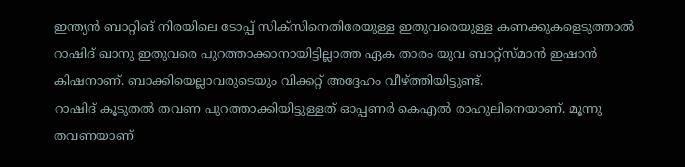ഇന്ത്യന്‍ ബാറ്റിങ് നിരയിലെ ടോപ്പ് സിക്‌സിനെതിരേയുള്ള ഇതുവരെയുള്ള കണക്കുകളെടുത്താല്‍ റാഷിദ് ഖാനു ഇതുവരെ പുറത്താക്കാനായിട്ടില്ലാത്ത ഏക താരം യുവ ബാറ്റ്‌സ്മാന്‍ ഇഷാന്‍ കിഷനാണ്. ബാക്കിയെല്ലാവരുടെയും വിക്കറ്റ് അദ്ദേഹം വീഴ്ത്തിയിട്ടുണ്ട്.
റാഷിദ് കൂടുതല്‍ തവണ പുറത്താക്കിയിട്ടുള്ളത് ഓപ്പണര്‍ കെഎല്‍ രാഹുലിനെയാണ്. മൂന്നു തവണയാണ്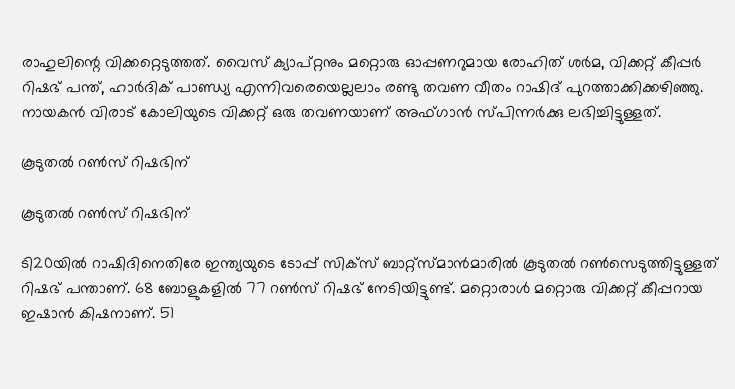രാഹുലിന്റെ വിക്കറ്റെടുത്തത്. വൈസ് ക്യാപ്റ്റനും മറ്റൊരു ഓപ്പണറുമായ രോഹിത് ശര്‍മ, വിക്കറ്റ് കീപ്പര്‍ റിഷഭ് പന്ത്, ഹാര്‍ദിക് പാണ്ഡ്യ എന്നിവരെയെല്ലലാം രണ്ടു തവണ വീതം റാഷിദ് പുറത്താക്കിക്കഴിഞ്ഞു. നായകന്‍ വിരാട് കോലിയുടെ വിക്കറ്റ് ഒരു തവണയാണ് അഫ്ഗാന്‍ സ്പിന്നര്‍ക്കു ലഭിച്ചിട്ടുള്ളത്.

കൂടുതല്‍ റണ്‍സ് റിഷഭിന്

കൂടുതല്‍ റണ്‍സ് റിഷഭിന്

ടി20യില്‍ റാഷിദിനെതിരേ ഇന്ത്യയുടെ ടോപ്പ് സിക്‌സ് ബാറ്റ്‌സ്മാന്‍മാരില്‍ കൂടുതല്‍ റണ്‍സെടുത്തിട്ടുള്ളത് റിഷഭ് പന്താണ്. 68 ബോളുകളില്‍ 77 റണ്‍സ് റിഷഭ് നേടിയിട്ടുണ്ട്. മറ്റൊരാള്‍ മറ്റൊരു വിക്കറ്റ് കീപ്പറായ ഇഷാന്‍ കിഷനാണ്. 51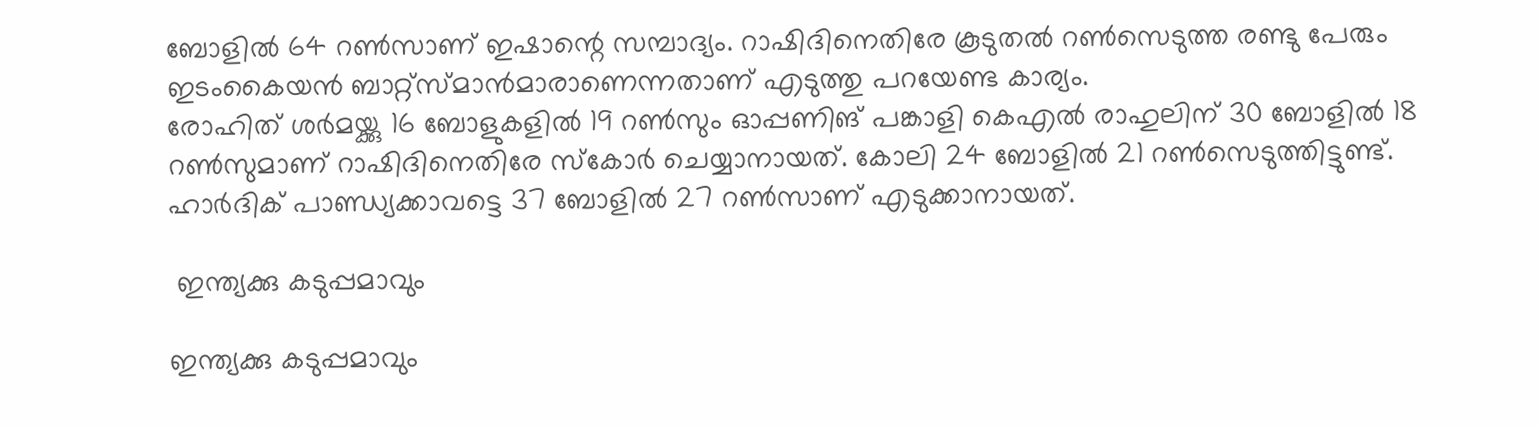ബോളില്‍ 64 റണ്‍സാണ് ഇഷാന്റെ സമ്പാദ്യം. റാഷിദിനെതിരേ കൂടുതല്‍ റണ്‍സെടുത്ത രണ്ടു പേരും ഇടംകൈയന്‍ ബാറ്റ്‌സ്മാന്‍മാരാണെന്നതാണ് എടുത്തു പറയേണ്ട കാര്യം.
രോഹിത് ശര്‍മയ്ക്കു 16 ബോളുകളില്‍ 19 റണ്‍സും ഓപ്പണിങ് പങ്കാളി കെഎല്‍ രാഹുലിന് 30 ബോളില്‍ 18 റണ്‍സുമാണ് റാഷിദിനെതിരേ സ്‌കോര്‍ ചെയ്യാനായത്. കോലി 24 ബോളില്‍ 21 റണ്‍സെടുത്തിട്ടുണ്ട്. ഹാര്‍ദിക് പാണ്ഡ്യക്കാവട്ടെ 37 ബോളില്‍ 27 റണ്‍സാണ് എടുക്കാനായത്.

 ഇന്ത്യക്കു കടുപ്പമാവും

ഇന്ത്യക്കു കടുപ്പമാവും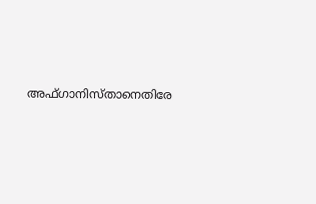അഫ്ഗാനിസ്താനെതിരേ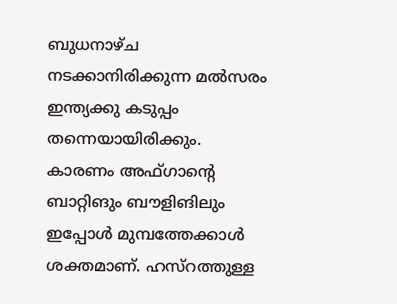ബുധനാഴ്ച നടക്കാനിരിക്കുന്ന മല്‍സരം ഇന്ത്യക്കു കടുപ്പം തന്നെയായിരിക്കും. കാരണം അഫ്ഗാന്റെ ബാറ്റിങും ബൗളിങിലും ഇപ്പോള്‍ മുമ്പത്തേക്കാള്‍ ശക്തമാണ്. ഹസ്‌റത്തുള്ള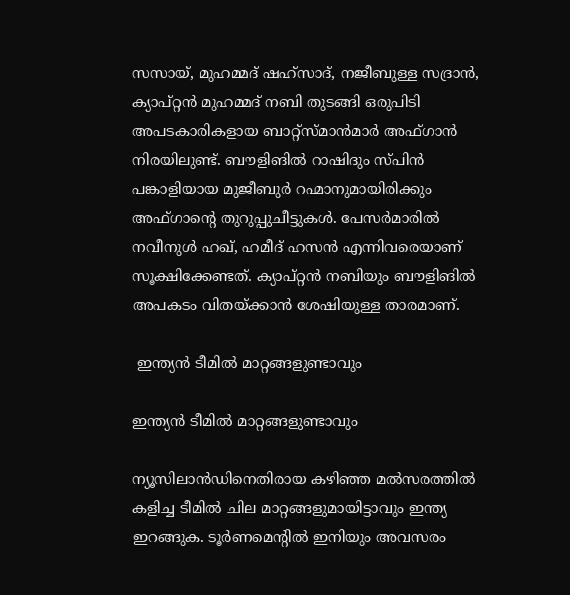സസായ്, മുഹമ്മദ് ഷഹ്‌സാദ്, നജീബുള്ള സദ്രാന്‍, ക്യാപ്റ്റന്‍ മുഹമ്മദ് നബി തുടങ്ങി ഒരുപിടി അപടകാരികളായ ബാറ്റ്‌സ്മാന്‍മാര്‍ അഫ്ഗാന്‍ നിരയിലുണ്ട്. ബൗളിങില്‍ റാഷിദും സ്പിന്‍ പങ്കാളിയായ മുജീബുര്‍ റഹ്മാനുമായിരിക്കും അഫ്ഗാന്റെ തുറുപ്പുചീട്ടുകള്‍. പേസര്‍മാരില്‍ നവീനുള്‍ ഹഖ്, ഹമീദ് ഹസന്‍ എന്നിവരെയാണ് സൂക്ഷിക്കേണ്ടത്. ക്യാപ്റ്റന്‍ നബിയും ബൗളിങില്‍ അപകടം വിതയ്ക്കാന്‍ ശേഷിയുള്ള താരമാണ്.

 ഇന്ത്യന്‍ ടീമില്‍ മാറ്റങ്ങളുണ്ടാവും

ഇന്ത്യന്‍ ടീമില്‍ മാറ്റങ്ങളുണ്ടാവും

ന്യൂസിലാന്‍ഡിനെതിരായ കഴിഞ്ഞ മല്‍സരത്തില്‍ കളിച്ച ടീമില്‍ ചില മാറ്റങ്ങളുമായിട്ടാവും ഇന്ത്യ ഇറങ്ങുക. ടൂര്‍ണമെന്റില്‍ ഇനിയും അവസരം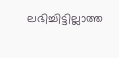ലഭിച്ചിട്ടില്ലാത്ത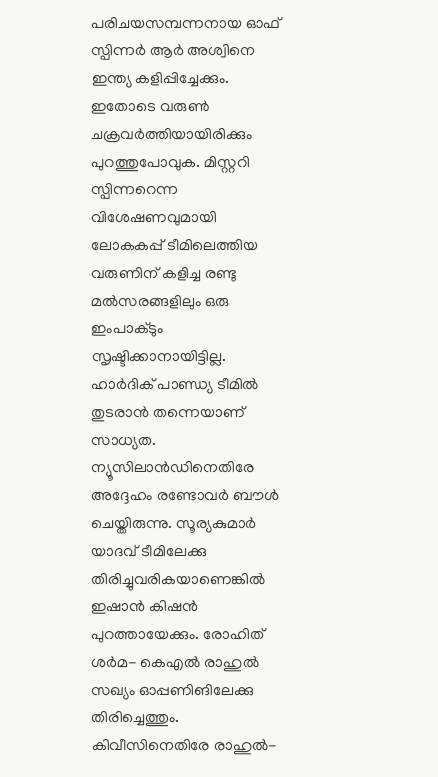പരിചയസമ്പന്നനായ ഓഫ് സ്പിന്നര്‍ ആര്‍ അശ്വിനെ ഇന്ത്യ കളിപ്പിച്ചേക്കും. ഇതോടെ വരുണ്‍ ചക്രവര്‍ത്തിയായിരിക്കും പുറത്തുപോവുക. മിസ്റ്ററി സ്പിന്നറെന്ന വിശേഷണവുമായി ലോകകപ്പ് ടീമിലെത്തിയ വരുണിന് കളിച്ച രണ്ടു മല്‍സരങ്ങളിലും ഒരു ഇംപാക്ടും സൃഷ്ടിക്കാനായിട്ടില്ല.
ഹാര്‍ദിക് പാണ്ഡ്യ ടീമില്‍ തുടരാന്‍ തന്നെയാണ് സാധ്യത. ന്യൂസിലാന്‍ഡിനെതിരേ അദ്ദേഹം രണ്ടോവര്‍ ബൗള്‍ ചെയ്തിരുന്നു. സൂര്യകുമാര്‍ യാദവ് ടീമിലേക്കു തിരിച്ചുവരികയാണെങ്കില്‍ ഇഷാന്‍ കിഷന്‍ പുറത്തായേക്കും. രോഹിത് ശര്‍മ- കെഎല്‍ രാഹുല്‍ സഖ്യം ഓപ്പണിങിലേക്കു തിരിച്ചെത്തും. കിവീസിനെതിരേ രാഹുല്‍-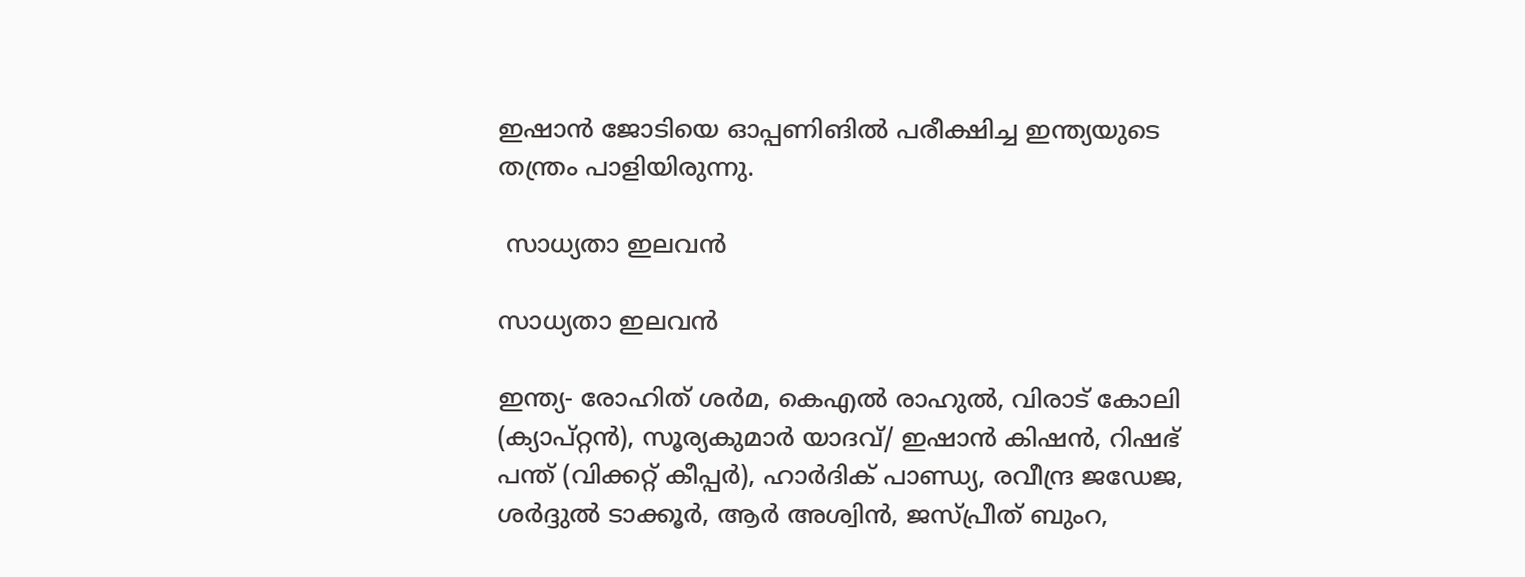ഇഷാന്‍ ജോടിയെ ഓപ്പണിങില്‍ പരീക്ഷിച്ച ഇന്ത്യയുടെ തന്ത്രം പാളിയിരുന്നു.

 സാധ്യതാ ഇലവന്‍

സാധ്യതാ ഇലവന്‍

ഇന്ത്യ- രോഹിത് ശര്‍മ, കെഎല്‍ രാഹുല്‍, വിരാട് കോലി (ക്യാപ്റ്റന്‍), സൂര്യകുമാര്‍ യാദവ്/ ഇഷാന്‍ കിഷന്‍, റിഷഭ് പന്ത് (വിക്കറ്റ് കീപ്പര്‍), ഹാര്‍ദിക് പാണ്ഡ്യ, രവീന്ദ്ര ജഡേജ, ശര്‍ദ്ദുല്‍ ടാക്കൂര്‍, ആര്‍ അശ്വിന്‍, ജസ്പ്രീത് ബുംറ,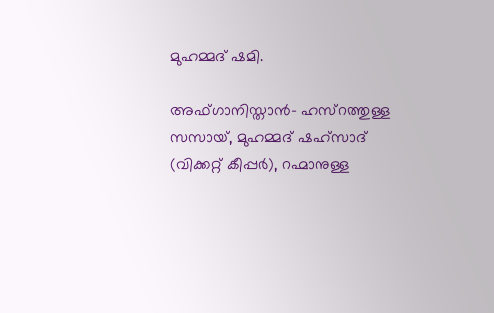മുഹമ്മദ് ഷമി.

അഫ്ഗാനിസ്താന്‍- ഹസ്റത്തുള്ള സസായ്, മുഹമ്മദ് ഷഹ്സാദ് (വിക്കറ്റ് കീപ്പര്‍), റഹ്മാനുള്ള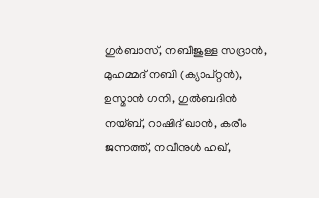ഗുര്‍ബാസ്, നബീജുള്ള സദ്രാന്‍, മുഹമ്മദ് നബി (ക്യാപ്റ്റന്‍), ഉസ്മാന്‍ ഗനി, ഗുല്‍ബദിന്‍ നയ്ബ്, റാഷിദ് ഖാന്‍, കരീം ജന്നത്ത്, നവീനുള്‍ ഹഖ്,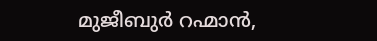മുജീബുര്‍ റഹ്മാന്‍,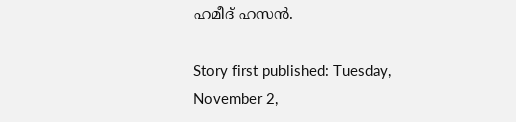ഹമീദ് ഹസന്‍.

Story first published: Tuesday, November 2,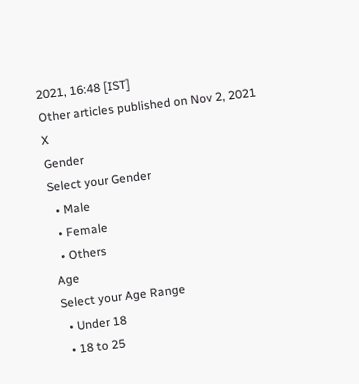2021, 16:48 [IST]
Other articles published on Nov 2, 2021
X
Gender
Select your Gender
  • Male
  • Female
  • Others
Age
Select your Age Range
  • Under 18
  • 18 to 25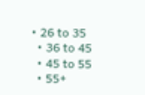• 26 to 35
  • 36 to 45
  • 45 to 55
  • 55+